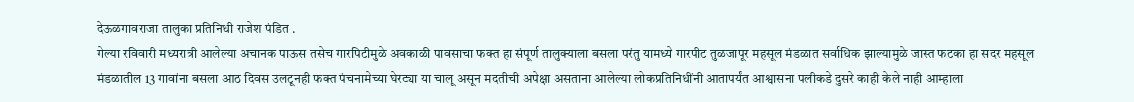देऊळगावराजा तालुका प्रतिनिधी राजेश पंडित .
गेल्या रविवारी मध्यरात्री आलेल्या अचानक पाऊस तसेच गारपिटीमुळे अवकाळी पावसाचा फक्त हा संपूर्ण तालुक्याला बसला परंतु यामध्ये गारपीट तुळजापूर महसूल मंडळात सर्वाधिक झाल्यामुळे जास्त फटका हा सदर महसूल मंडळातील 13 गावांना बसला आठ दिवस उलटूनही फक्त पंचनामेच्या घेरट्या या चालू असून मदतीची अपेक्षा असताना आलेल्या लोकप्रतिनिधींनी आतापर्यंत आश्वासना पलीकडे दुसरे काही केले नाही आम्हाला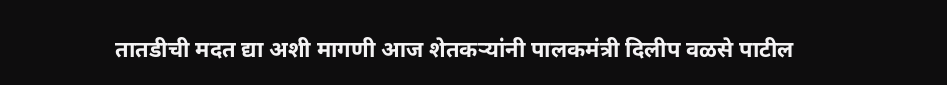तातडीची मदत द्या अशी मागणी आज शेतकऱ्यांनी पालकमंत्री दिलीप वळसे पाटील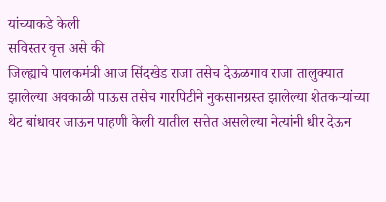यांच्याकडे केली
सविस्तर वृत्त असे की
जिल्ह्याचे पालकमंत्री आज सिंदखेड राजा तसेच देऊळगाव राजा तालुक्यात झालेल्या अवकाळी पाऊस तसेच गारपिटीने नुकसानग्रस्त झालेल्या शेतकऱ्यांच्या थेट बांधावर जाऊन पाहणी केली यातील सत्तेत असलेल्या नेत्यांनी धीर देऊन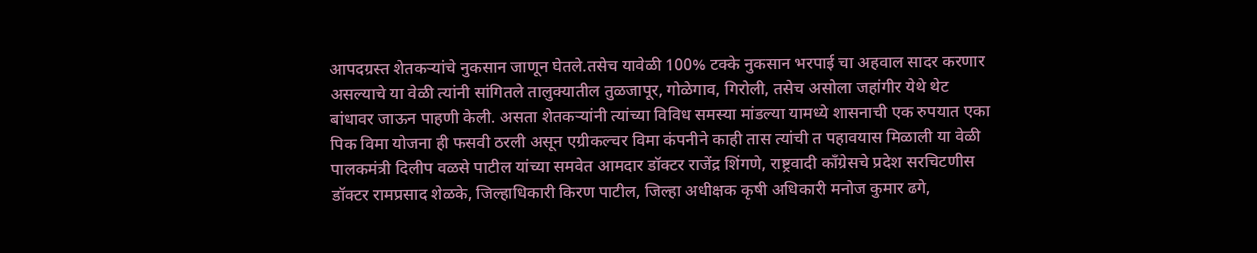आपदग्रस्त शेतकऱ्यांचे नुकसान जाणून घेतले.तसेच यावेळी 100% टक्के नुकसान भरपाई चा अहवाल सादर करणार असल्याचे या वेळी त्यांनी सांगितले तालुक्यातील तुळजापूर, गोळेगाव, गिरोली, तसेच असोला जहांगीर येथे थेट बांधावर जाऊन पाहणी केली. असता शेतकऱ्यांनी त्यांच्या विविध समस्या मांडल्या यामध्ये शासनाची एक रुपयात एका पिक विमा योजना ही फसवी ठरली असून एग्रीकल्चर विमा कंपनीने काही तास त्यांची त पहावयास मिळाली या वेळी
पालकमंत्री दिलीप वळसे पाटील यांच्या समवेत आमदार डॉक्टर राजेंद्र शिंगणे, राष्ट्रवादी काँग्रेसचे प्रदेश सरचिटणीस डॉक्टर रामप्रसाद शेळके, जिल्हाधिकारी किरण पाटील, जिल्हा अधीक्षक कृषी अधिकारी मनोज कुमार ढगे,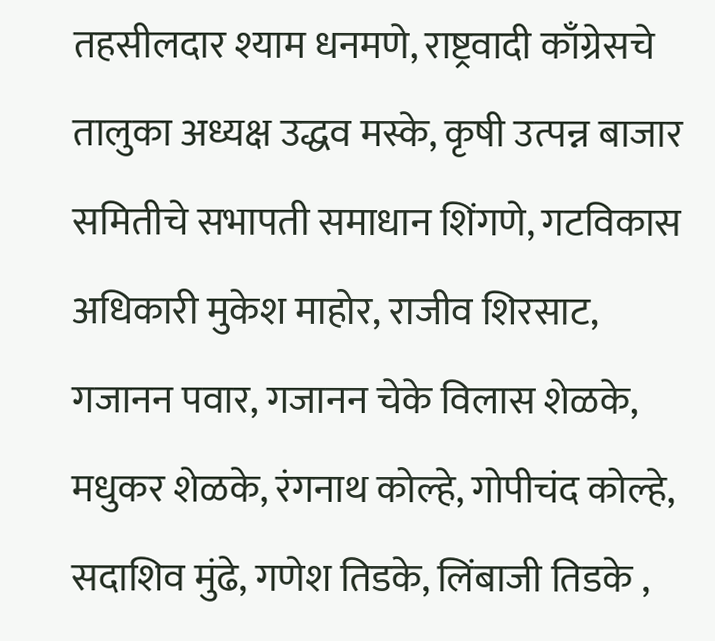तहसीलदार श्याम धनमणे, राष्ट्रवादी काँग्रेसचे तालुका अध्यक्ष उद्धव मस्के, कृषी उत्पन्न बाजार समितीचे सभापती समाधान शिंगणे, गटविकास अधिकारी मुकेश माहोर, राजीव शिरसाट, गजानन पवार, गजानन चेके विलास शेळके, मधुकर शेळके, रंगनाथ कोल्हे, गोपीचंद कोल्हे, सदाशिव मुंढे, गणेश तिडके, लिंबाजी तिडके ,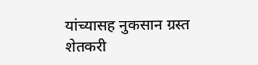यांच्यासह नुकसान ग्रस्त शेतकरी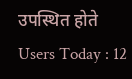उपस्थित होते
Users Today : 12